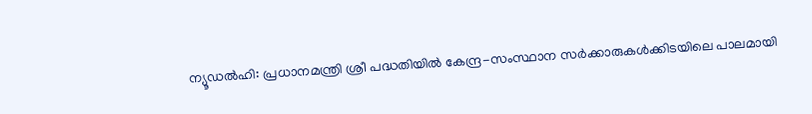ന്യൂഡൽഹി: പ്രധാനമന്ത്രി ശ്രീ പദ്ധതിയിൽ കേന്ദ്ര-സംസ്ഥാന സർക്കാരുകൾക്കിടയിലെ പാലമായി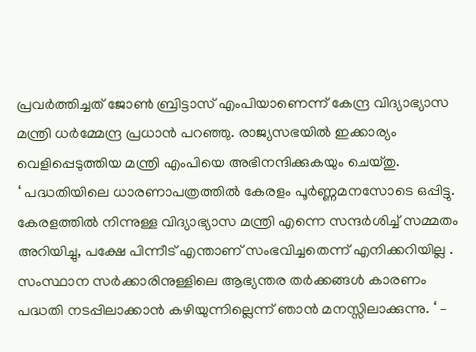പ്രവർത്തിച്ചത് ജോൺ ബ്രിട്ടാസ് എംപിയാണെന്ന് കേന്ദ്ര വിദ്യാഭ്യാസ മന്ത്രി ധർമ്മേന്ദ്ര പ്രധാൻ പറഞ്ഞു. രാജ്യസഭയിൽ ഇക്കാര്യം വെളിപ്പെടുത്തിയ മന്ത്രി എംപിയെ അഭിനന്ദിക്കുകയും ചെയ്തു.
‘ പദ്ധതിയിലെ ധാരണാപത്രത്തിൽ കേരളം പൂർണ്ണമനസോടെ ഒപ്പിട്ടു. കേരളത്തിൽ നിന്നുള്ള വിദ്യാഭ്യാസ മന്ത്രി എന്നെ സന്ദർശിച്ച് സമ്മതം അറിയിച്ചു, പക്ഷേ പിന്നീട് എന്താണ് സംഭവിച്ചതെന്ന് എനിക്കറിയില്ല . സംസ്ഥാന സർക്കാരിനുള്ളിലെ ആഭ്യന്തര തർക്കങ്ങൾ കാരണം പദ്ധതി നടപ്പിലാക്കാൻ കഴിയുന്നില്ലെന്ന് ഞാൻ മനസ്സിലാക്കുന്നു. ‘ –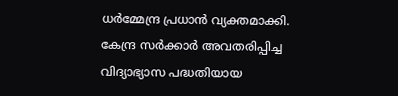ധർമ്മേന്ദ്ര പ്രധാൻ വ്യക്തമാക്കി.
കേന്ദ്ര സർക്കാർ അവതരിപ്പിച്ച വിദ്യാഭ്യാസ പദ്ധതിയായ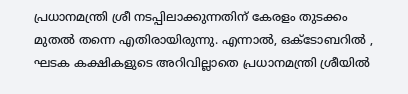പ്രധാനമന്ത്രി ശ്രീ നടപ്പിലാക്കുന്നതിന് കേരളം തുടക്കം മുതൽ തന്നെ എതിരായിരുന്നു. എന്നാൽ, ഒക്ടോബറിൽ , ഘടക കക്ഷികളുടെ അറിവില്ലാതെ പ്രധാനമന്ത്രി ശ്രീയിൽ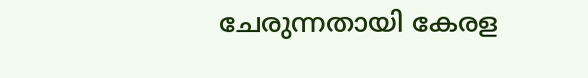ചേരുന്നതായി കേരള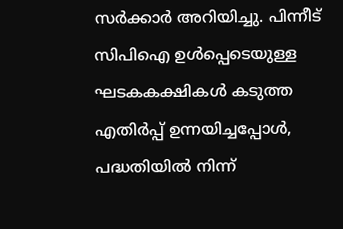സർക്കാർ അറിയിച്ചു. പിന്നീട് സിപിഐ ഉൾപ്പെടെയുള്ള ഘടകകക്ഷികൾ കടുത്ത എതിർപ്പ് ഉന്നയിച്ചപ്പോൾ, പദ്ധതിയിൽ നിന്ന്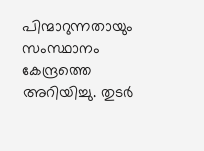പിന്മാറുന്നതായും സംസ്ഥാനം കേന്ദ്രത്തെ അറിയിച്ചു. തുടർ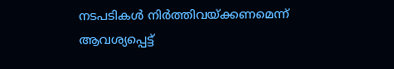നടപടികൾ നിർത്തിവയ്ക്കണമെന്ന് ആവശ്യപ്പെട്ട്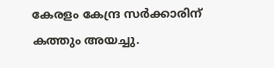കേരളം കേന്ദ്ര സർക്കാരിന് കത്തും അയച്ചു.